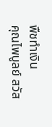พืชทำเงิน
คุณไพบูลย์ สวัส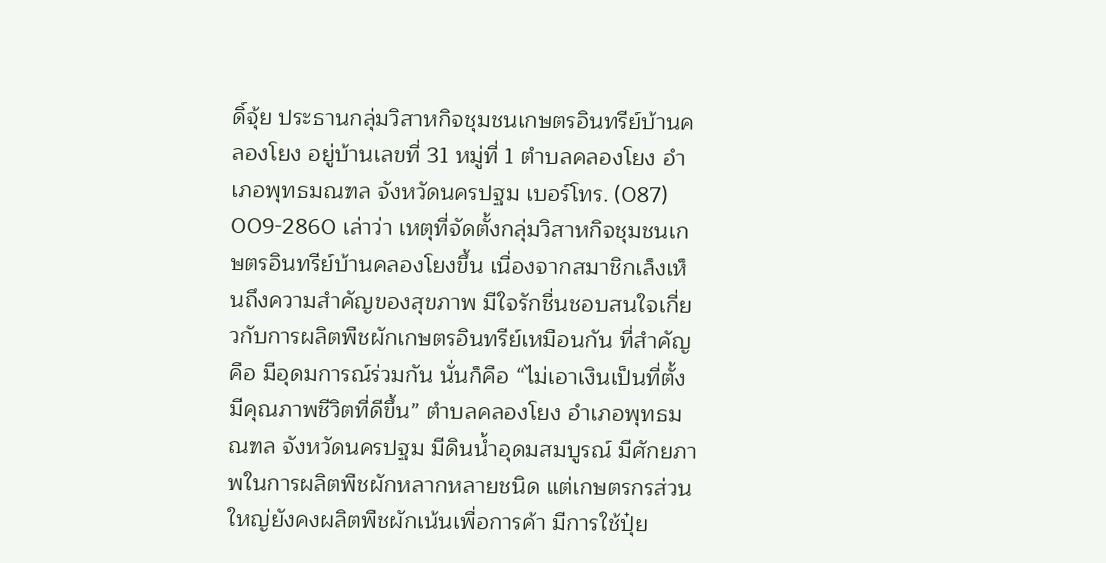ดิ์จุ้ย ประธานกลุ่มวิสาหกิจชุมชนเกษตรอินทรีย์บ้านคลองโยง อยู่บ้านเลขที่ 31 หมู่ที่ 1 ตำบลคลองโยง อำเภอพุทธมณฑล จังหวัดนครปฐม เบอร์โทร. (087) 009-2860 เล่าว่า เหตุที่จัดตั้งกลุ่มวิสาหกิจชุมชนเกษตรอินทรีย์บ้านคลองโยงขึ้น เนื่องจากสมาชิกเล็งเห็นถึงความสำคัญของสุขภาพ มีใจรักชื่นชอบสนใจเกี่ยวกับการผลิตพืชผักเกษตรอินทรีย์เหมือนกัน ที่สำคัญคือ มีอุดมการณ์ร่วมกัน นั่นก็คือ “ไม่เอาเงินเป็นที่ตั้ง มีคุณภาพชีวิตที่ดีขึ้น” ตำบลคลองโยง อำเภอพุทธมณฑล จังหวัดนครปฐม มีดินน้ำอุดมสมบูรณ์ มีศักยภาพในการผลิตพืชผักหลากหลายชนิด แต่เกษตรกรส่วนใหญ่ยังคงผลิตพืชผักเน้นเพื่อการค้า มีการใช้ปุ๋ย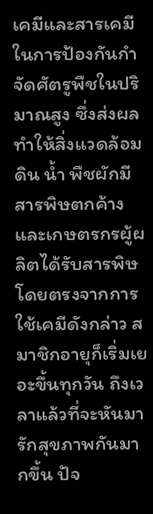เคมีและสารเคมีในการป้องกันกำจัดศัตรูพืชในปริมาณสูง ซึ่งส่งผลทำให้สิ่งแวดล้อม ดิน น้ำ พืชผักมีสารพิษตกค้าง และเกษตรกรผู้ผลิตได้รับสารพิษโดยตรงจากการใช้เคมีดังกล่าว สมาชิกอายุก็เริ่มเยอะขึ้นทุกวัน ถึงเวลาแล้วที่จะหันมารักสุขภาพกันมากขึ้น ปัจ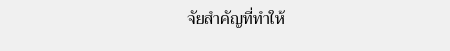จัยสำคัญที่ทำให้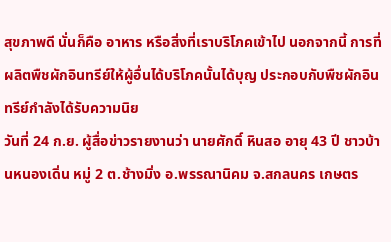สุขภาพดี นั่นก็คือ อาหาร หรือสิ่งที่เราบริโภคเข้าไป นอกจากนี้ การที่ผลิตพืชผักอินทรีย์ให้ผู้อื่นได้บริโภคนั้นได้บุญ ประกอบกับพืชผักอินทรีย์กำลังได้รับความนิย
วันที่ 24 ก.ย. ผู้สื่อข่าวรายงานว่า นายศักดิ์ หินสอ อายุ 43 ปี ชาวบ้านหนองเดิ่น หมู่ 2 ต.ช้างมิ่ง อ.พรรณานิคม จ.สกลนคร เกษตร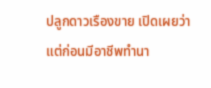ปลูกดาวเรืองขาย เปิดเผยว่า แต่ก่อนมีอาชีพทำนา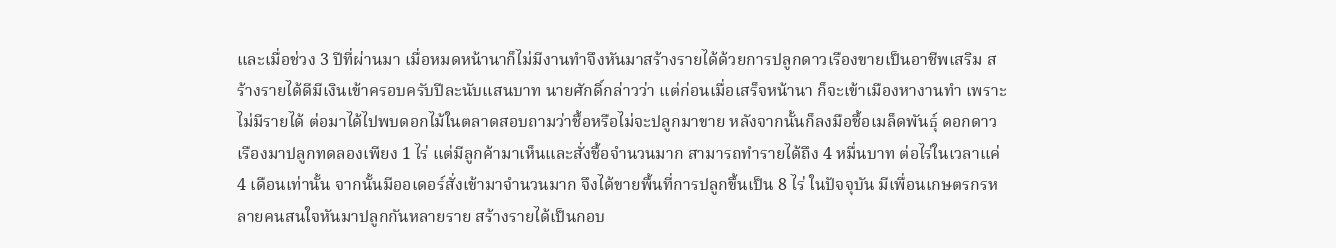และเมื่อช่วง 3 ปีที่ผ่านมา เมื่อหมดหน้านาก็ไม่มีงานทำจึงหันมาสร้างรายได้ด้วยการปลูกดาวเรืองขายเป็นอาชีพเสริม สร้างรายได้ดีมีเงินเข้าครอบครับปีละนับแสนบาท นายศักดิ์กล่าวว่า แต่ก่อนเมื่อเสร็จหน้านา ก็จะเข้าเมืองหางานทำ เพราะไม่มีรายได้ ต่อมาได้ไปพบดอกไม้ในตลาดสอบถามว่าชื้อหรือไม่จะปลูกมาขาย หลังจากนั้นก็ลงมือชื้อเมล็ดพันธุ์ ดอกดาวเรืองมาปลูกทดลองเพียง 1 ไร่ แต่มีลูกค้ามาเห็นและสั่งชื้อจำนวนมาก สามารถทำรายได้ถึง 4 หมื่นบาท ต่อไร่ในเวลาแค่ 4 เดือนเท่านั้น จากนั้นมีออเดอร์สั่งเข้ามาจำนวนมาก จึงได้ขายพื้นที่การปลูกขึ้นเป็น 8 ไร่ ในปัจจุบัน มีเพื่อนเกษตรกรหลายคนสนใจหันมาปลูกกันหลายราย สร้างรายได้เป็นกอบ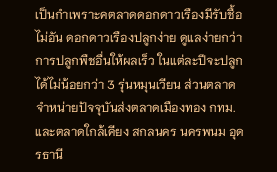เป็นกำเพราะคตลาดดอกดาวเรืองมีรับชื้อไม่อัน ดอกดาวเรืองปลูกง่าย ดูแลง่ายกว่าการปลูกพืชอื่นให้ผลเร็ว ในแต่ละปีจะปลูกได้ไม่น้อยกว่า 3 รุ่นหมุนเวียน ส่วนตลาดจำหน่ายปัจจุบันส่งตลาดเมืองทอง กทม.และตลาดใกล้เคียง สกลนคร นครพนม อุดรธานี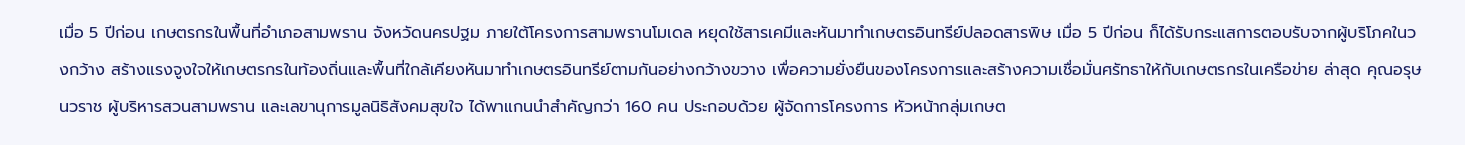เมื่อ 5 ปีก่อน เกษตรกรในพื้นที่อำเภอสามพราน จังหวัดนครปฐม ภายใต้โครงการสามพรานโมเดล หยุดใช้สารเคมีและหันมาทำเกษตรอินทรีย์ปลอดสารพิษ เมื่อ 5 ปีก่อน ก็ได้รับกระแสการตอบรับจากผู้บริโภคในวงกว้าง สร้างแรงจูงใจให้เกษตรกรในท้องถิ่นและพื้นที่ใกล้เคียงหันมาทำเกษตรอินทรีย์ตามกันอย่างกว้างขวาง เพื่อความยั่งยืนของโครงการและสร้างความเชื่อมั่นศรัทธาให้กับเกษตรกรในเครือข่าย ล่าสุด คุณอรุษ นวราช ผู้บริหารสวนสามพราน และเลขานุการมูลนิธิสังคมสุขใจ ได้พาแกนนำสำคัญกว่า 160 คน ประกอบด้วย ผู้จัดการโครงการ หัวหน้ากลุ่มเกษต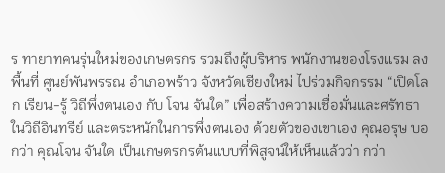ร ทายาทคนรุ่นใหม่ของเกษตรกร รวมถึงผู้บริหาร พนักงานของโรงแรม ลงพื้นที่ ศูนย์พันพรรณ อำเภอพร้าว จังหวัดเชียงใหม่ ไปร่วมกิจกรรม “เปิดโลก เรียน-รู้ วิถีพึ่งตนเอง กับ โจน จันใด” เพื่อสร้างความเชื่อมั่นและศรัทธา ในวิถีอินทรีย์ และตระหนักในการพึ่งตนเอง ด้วยตัวของเขาเอง คุณอรุษ บอกว่า คุณโจน จันใด เป็นเกษตรกรต้นแบบที่พิสูจน์ให้เห็นแล้วว่า กว่า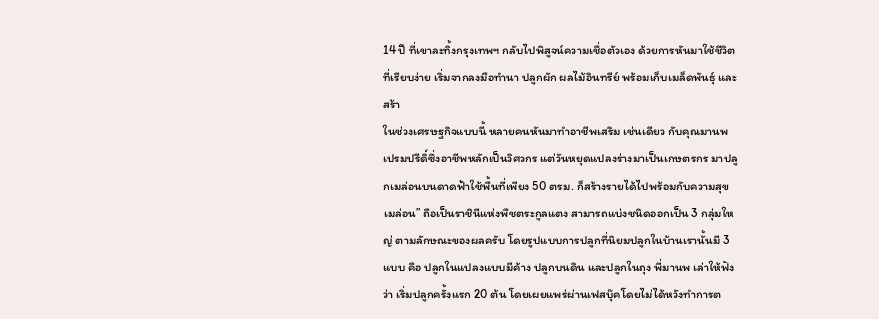14 ปี ที่เขาละทิ้งกรุงเทพฯ กลับไปพิสูจน์ความเชื่อตัวเอง ด้วยการหันมาใช้ชีวิตที่เรียบง่าย เริ่มจากลงมือทำนา ปลูกผัก ผลไม้อินทรีย์ พร้อมเก็บเมล็ดพันธุ์ และสร้า
ในช่วงเศรษฐกิจแบบนี้ หลายคนหันมาทำอาชีพเสริม เช่นเดียว กับคุณมานพ เปรมปรีดิ์ซึ่งอาชีพหลักเป็นวิศวกร แต่วันหยุดแปลงร่างมาเป็นเกษตรกร มาปลูกเมล่อนบนดาดฟ้าใช้พื้นที่เพียง 50 ตรม. ก็สร้างรายได้ไปพร้อมกับความสุข เมล่อน” ถือเป็นราชินีแห่งพืชตระกูลแตง สามารถแบ่งชนิดออกเป็น 3 กลุ่มใหญ่ ตามลักษณะของผลครับ โดยรูปแบบการปลูกที่นิยมปลูกในบ้านเรานั้นมี 3 แบบ คือ ปลูกในแปลงแบบมีค้าง ปลูกบนดิน และปลูกในถุง พี่มานพ เล่าให้ฟังว่า เริ่มปลูกครั้งแรก 20 ต้น โดยเผยแพร่ผ่านเฟสบุ๊คโดยไม่ได้หวังทำการต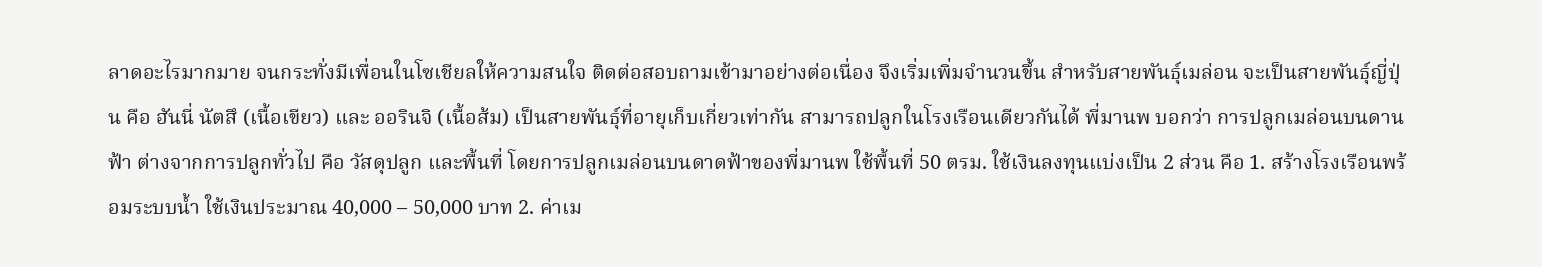ลาดอะไรมากมาย จนกระทั่งมีเพื่อนในโซเชียลให้ความสนใจ ติดต่อสอบถามเข้ามาอย่างต่อเนื่อง จึงเริ่มเพิ่มจำนวนขึ้น สำหรับสายพันธุ์เมล่อน จะเป็นสายพันธุ์ญี่ปุ่น คือ ฮันนี่ นัตสึ (เนื้อเขียว) และ ออรินจิ (เนื้อส้ม) เป็นสายพันธุ์ที่อายุเก็บเกี่ยวเท่ากัน สามารถปลูกในโรงเรือนเดียวกันได้ พี่มานพ บอกว่า การปลูกเมล่อนบนดานฟ้า ต่างจากการปลูกทั่วไป คือ วัสดุปลูก และพื้นที่ โดยการปลูกเมล่อนบนดาดฟ้าของพี่มานพ ใช้พื้นที่ 50 ตรม. ใช้เงินลงทุนแบ่งเป็น 2 ส่วน คือ 1. สร้างโรงเรือนพร้อมระบบน้ำ ใช้เงินประมาณ 40,000 – 50,000 บาท 2. ค่าเม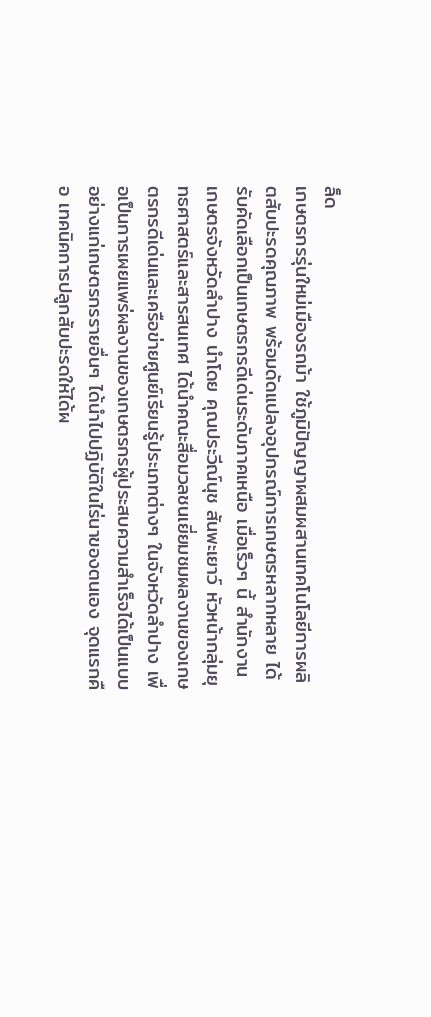ล็ด
เกษตรกรรุ่นใหม่เมืองรถม้า ใช้ภูมิปัญญาผสมผสานเทคโนโลยีการผลิตสับปะรดคุณภาพ พร้อมดัดแปลงอุปกรณ์การเกษตรหลากหลาย ได้รับคัดเลือกเป็นเกษตรกรดีเด่นระดับภาคเหนือ เมื่อเร็วๆ นี้ สำนักงานเกษตรจังหวัดลำปาง นำโดย คุณประวีณ์นุช สันพะเยาว์ หัวหน้ากลุ่มยุทธศาสตร์และสารสนเทศ ได้นำคณะสื่อมวลชนเยี่ยมชมผลงานของเกษตรกรดีเด่นและเครือข่ายศูนย์เรียนรู้ประเภทต่างๆ ในจังหวัดลำปาง เพื่อเป็นการเผยแพร่ผลงานของเกษตรกรผู้ประสบความสำเร็จได้เป็นแบบอย่างแก่เกษตรกรรายอื่นๆ ได้นำไปปฏิบัติในไร่นาของตนเอง จุดแรกคือ เทคนิคการปลูกสับปะรดให้ได้ผ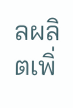ลผลิตเพิ่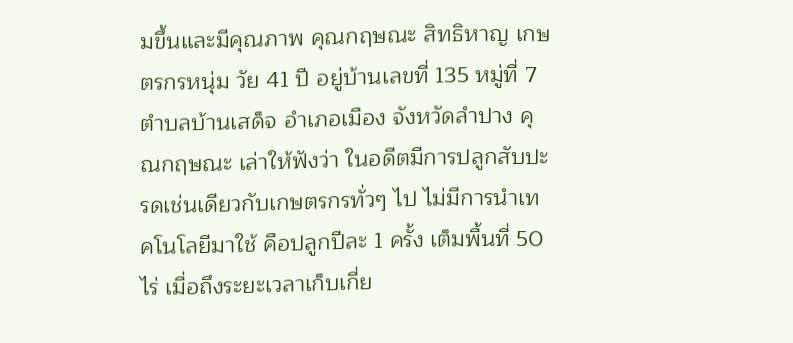มขึ้นและมีคุณภาพ คุณกฤษณะ สิทธิหาญ เกษตรกรหนุ่ม วัย 41 ปี อยู่บ้านเลขที่ 135 หมู่ที่ 7 ตำบลบ้านเสด็จ อำเภอเมือง จังหวัดลำปาง คุณกฤษณะ เล่าให้ฟังว่า ในอดีตมีการปลูกสับปะรดเช่นเดียวกับเกษตรกรทั่วๆ ไป ไม่มีการนำเทคโนโลยีมาใช้ คือปลูกปีละ 1 ครั้ง เต็มพื้นที่ 50 ไร่ เมื่อถึงระยะเวลาเก็บเกี่ย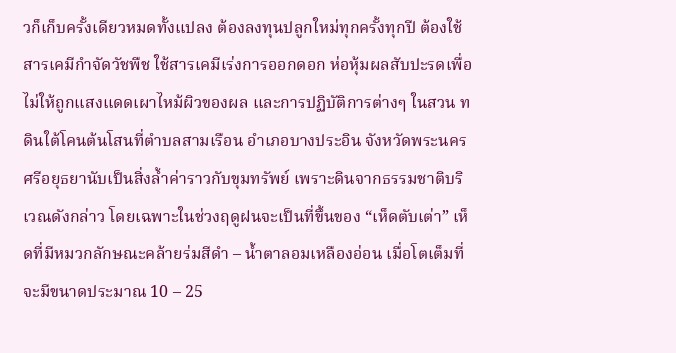วก็เก็บครั้งเดียวหมดทั้งแปลง ต้องลงทุนปลูกใหม่ทุกครั้งทุกปี ต้องใช้สารเคมีกำจัดวัชพืช ใช้สารเคมีเร่งการออกดอก ห่อหุ้มผลสับปะรดเพื่อไม่ให้ถูกแสงแดดเผาไหม้ผิวของผล และการปฏิบัติการต่างๆ ในสวน ท
ดินใต้โคนต้นโสนที่ตำบลสามเรือน อำเภอบางประอิน จังหวัดพระนครศรีอยุธยานับเป็นสิ่งล้ำค่าราวกับขุมทรัพย์ เพราะดินจากธรรมชาติบริเวณดังกล่าว โดยเฉพาะในช่วงฤดูฝนจะเป็นที่ขึ้นของ “เห็ดตับเต่า” เห็ดที่มีหมวกลักษณะคล้ายร่มสีดำ – น้ำตาลอมเหลืองอ่อน เมื่อโตเต็มที่จะมีขนาดประมาณ 10 – 25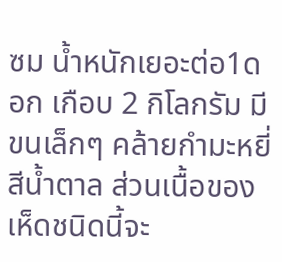ซม น้ำหนักเยอะต่อ1ดอก เกือบ 2 กิโลกรัม มีขนเล็กๆ คล้ายกำมะหยี่สีน้ำตาล ส่วนเนื้อของเห็ดชนิดนี้จะ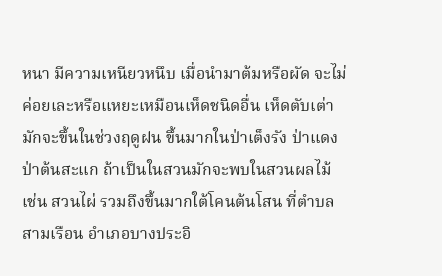หนา มีความเหนียวหนึบ เมื่อนำมาต้มหรือผัด จะไม่ค่อยเละหรือแหยะเหมือนเห็ดชนิดอื่น เห็ดตับเต่ามักจะขึ้นในช่วงฤดูฝน ขึ้นมากในป่าเต็งรัง ป่าแดง ป่าต้นสะแก ถ้าเป็นในสวนมักจะพบในสวนผลไม้ เช่น สวนไผ่ รวมถึงขึ้นมากใต้โคนต้นโสน ที่ตำบลสามเรือน อำเภอบางประอิ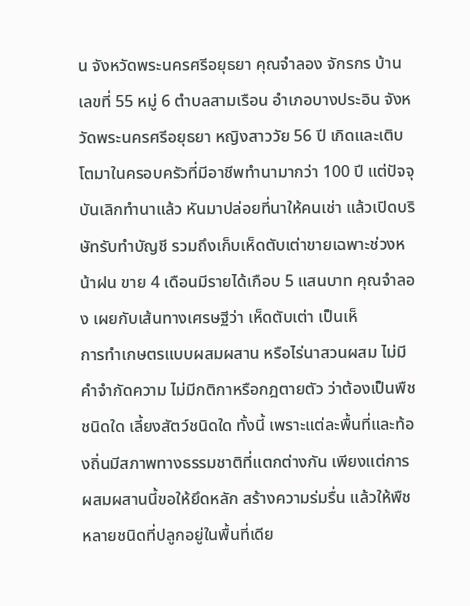น จังหวัดพระนครศรีอยุธยา คุณจำลอง จักรกร บ้านเลขที่ 55 หมู่ 6 ตำบลสามเรือน อำเภอบางประอิน จังหวัดพระนครศรีอยุธยา หญิงสาววัย 56 ปี เกิดและเติบโตมาในครอบครัวที่มีอาชีพทำนามากว่า 100 ปี แต่ปัจจุบันเลิกทำนาแล้ว หันมาปล่อยที่นาให้คนเช่า แล้วเปิดบริษัทรับทำบัญชี รวมถึงเก็บเห็ดตับเต่าขายเฉพาะช่วงหน้าฝน ขาย 4 เดือนมีรายได้เกือบ 5 แสนบาท คุณจำลอง เผยกับเส้นทางเศรษฐีว่า เห็ดตับเต่า เป็นเห็
การทำเกษตรแบบผสมผสาน หรือไร่นาสวนผสม ไม่มีคำจำกัดความ ไม่มีกติกาหรือกฎตายตัว ว่าต้องเป็นพืชชนิดใด เลี้ยงสัตว์ชนิดใด ทั้งนี้ เพราะแต่ละพื้นที่และท้องถิ่นมีสภาพทางธรรมชาติที่แตกต่างกัน เพียงแต่การผสมผสานนี้ขอให้ยึดหลัก สร้างความร่มรื่น แล้วให้พืชหลายชนิดที่ปลูกอยู่ในพื้นที่เดีย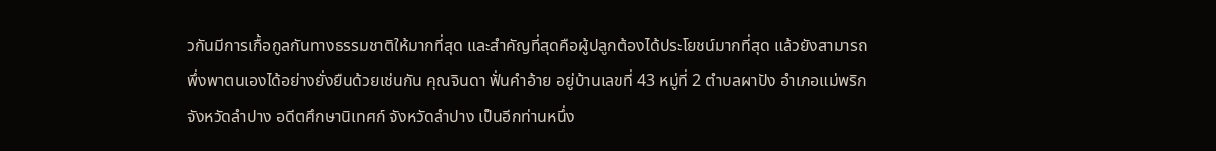วกันมีการเกื้อกูลกันทางธรรมชาติให้มากที่สุด และสำคัญที่สุดคือผู้ปลูกต้องได้ประโยชน์มากที่สุด แล้วยังสามารถพึ่งพาตนเองได้อย่างยั่งยืนด้วยเช่นกัน คุณจินดา ฟั่นคำอ้าย อยู่บ้านเลขที่ 43 หมู่ที่ 2 ตำบลผาปัง อำเภอแม่พริก จังหวัดลำปาง อดีตศึกษานิเทศก์ จังหวัดลำปาง เป็นอีกท่านหนึ่ง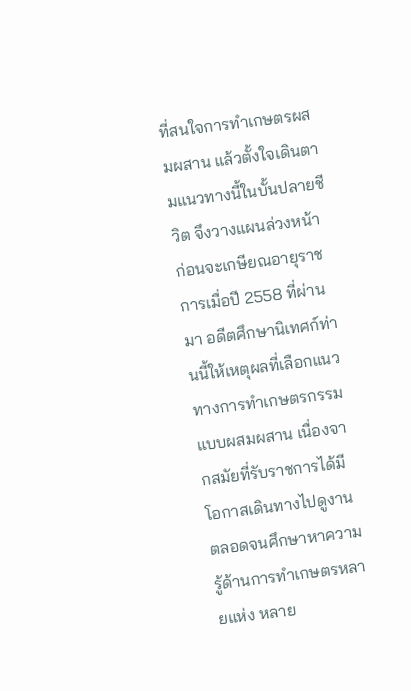ที่สนใจการทำเกษตรผสมผสาน แล้วตั้งใจเดินตามแนวทางนี้ในบั้นปลายชีวิต จึงวางแผนล่วงหน้าก่อนจะเกษียณอายุราชการเมื่อปี 2558 ที่ผ่านมา อดีตศึกษานิเทศก์ท่านนี้ให้เหตุผลที่เลือกแนวทางการทำเกษตรกรรมแบบผสมผสาน เนื่องจากสมัยที่รับราชการได้มีโอกาสเดินทางไปดูงาน ตลอดจนศึกษาหาความรู้ด้านการทำเกษตรหลายแห่ง หลาย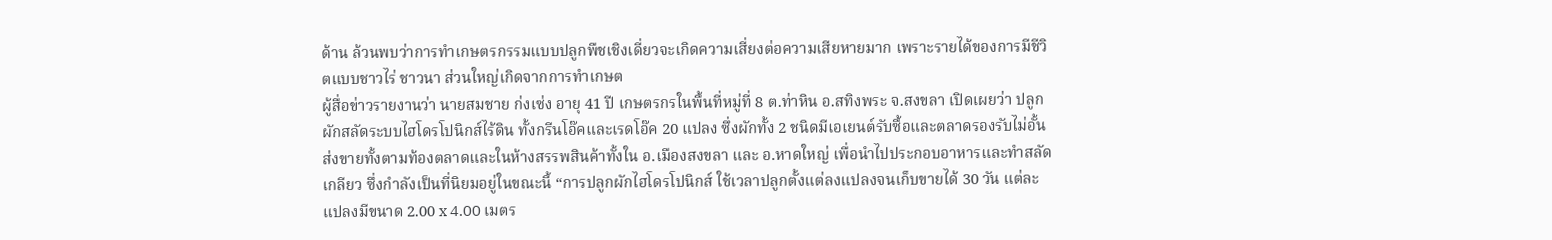ด้าน ล้วนพบว่าการทำเกษตรกรรมแบบปลูกพืชเชิงเดี่ยวจะเกิดความเสี่ยงต่อความเสียหายมาก เพราะรายได้ของการมีชีวิตแบบชาวไร่ ชาวนา ส่วนใหญ่เกิดจากการทำเกษต
ผู้สื่อข่าวรายงานว่า นายสมชาย ก่งเซ่ง อายุ 41 ปี เกษตรกรในพื้นที่หมู่ที่ 8 ต.ท่าหิน อ.สทิงพระ จ.สงขลา เปิดเผยว่า ปลูกผักสลัดระบบไฮโดรโปนิกส์ไร้ดิน ทั้งกรีนโอ๊คและเรดโอ๊ค 20 แปลง ซึ่งผักทั้ง 2 ชนิดมีเอเยนต์รับซื้อและตลาดรองรับไม่อั้น ส่งขายทั้งตามท้องตลาดและในห้างสรรพสินค้าทั้งใน อ.เมืองสงขลา และ อ.หาดใหญ่ เพื่อนำไปประกอบอาหารและทำสลัดเกลียว ซึ่งกำลังเป็นที่นิยมอยู่ในขณะนี้ “การปลูกผักไฮโดรโปนิกส์ ใช้เวลาปลูกตั้งแต่ลงแปลงจนเก็บขายได้ 30 วัน แต่ละแปลงมีขนาด 2.00 x 4.00 เมตร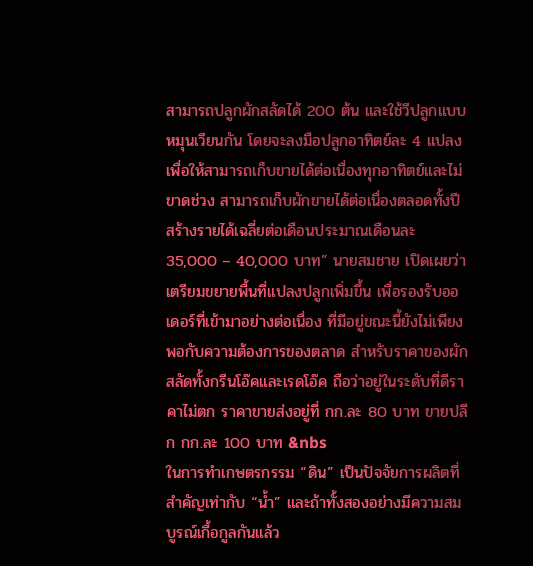สามารถปลูกผักสลัดได้ 200 ต้น และใช้วีปลูกแบบหมุนเวียนกัน โดยจะลงมือปลูกอาทิตย์ละ 4 แปลง เพื่อให้สามารถเก็บขายได้ต่อเนื่องทุกอาทิตย์และไม่ขาดช่วง สามารถเก็บผักขายได้ต่อเนื่องตลอดทั้งปี สร้างรายได้เฉลี่ยต่อเดือนประมาณเดือนละ 35,000 – 40,000 บาท” นายสมชาย เปิดเผยว่า เตรียมขยายพื้นที่แปลงปลูกเพิ่มขึ้น เพื่อรองรับออเดอร์ที่เข้ามาอย่างต่อเนื่อง ที่มีอยู่ขณะนี้ยังไม่เพียงพอกับความต้องการของตลาด สำหรับราคาของผักสลัดทั้งกรีนโอ๊คและเรดโอ๊ค ถือว่าอยู่ในระดับที่ดีราคาไม่ตก ราคาขายส่งอยู่ที่ กก.ละ 80 บาท ขายปลีก กก.ละ 100 บาท &nbs
ในการทำเกษตรกรรม “ดิน” เป็นปัจจัยการผลิตที่สำคัญเท่ากับ “น้ำ” และถ้าทั้งสองอย่างมีความสมบูรณ์เกื้อกูลกันแล้ว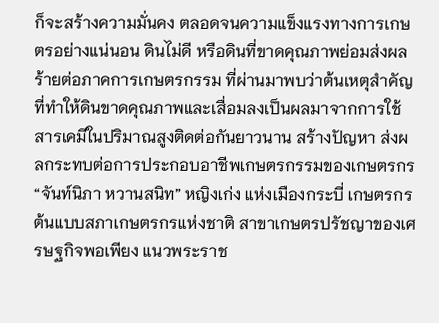ก็จะสร้างความมั่นคง ตลอดจนความแข็งแรงทางการเกษตรอย่างแน่นอน ดินไม่ดี หรือดินที่ขาดคุณภาพย่อมส่งผลร้ายต่อภาคการเกษตรกรรม ที่ผ่านมาพบว่าต้นเหตุสำคัญที่ทำให้ดินขาดคุณภาพและเสื่อมลงเป็นผลมาจากการใช้สารเคมีในปริมาณสูงติดต่อกันยาวนาน สร้างปัญหา ส่งผลกระทบต่อการประกอบอาชีพเกษตรกรรมของเกษตรกร “จันท์นิภา หวานสนิท” หญิงเก่ง แห่งเมืองกระบี่ เกษตรกรต้นแบบสภาเกษตรกรแห่งชาติ สาขาเกษตรปรัชญาของเศรษฐกิจพอเพียง แนวพระราช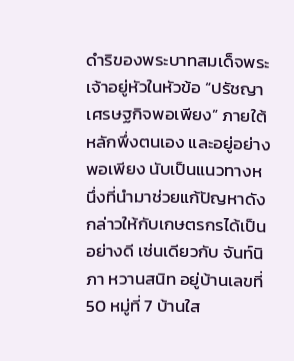ดำริของพระบาทสมเด็จพระเจ้าอยู่หัวในหัวข้อ “ปรัชญาเศรษฐกิจพอเพียง” ภายใต้หลักพึ่งตนเอง และอยู่อย่างพอเพียง นับเป็นแนวทางหนึ่งที่นำมาช่วยแก้ปัญหาดังกล่าวให้กับเกษตรกรได้เป็นอย่างดี เช่นเดียวกับ จันท์นิภา หวานสนิท อยู่บ้านเลขที่ 50 หมู่ที่ 7 บ้านใส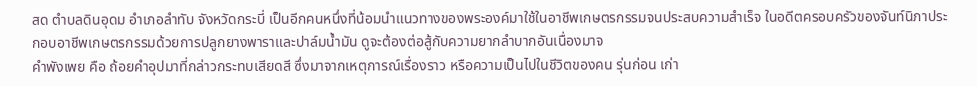สด ตำบลดินอุดม อำเภอลำทับ จังหวัดกระบี่ เป็นอีกคนหนึ่งที่น้อมนำแนวทางของพระองค์มาใช้ในอาชีพเกษตรกรรมจนประสบความสำเร็จ ในอดีตครอบครัวของจันท์นิภาประกอบอาชีพเกษตรกรรมด้วยการปลูกยางพาราและปาล์มน้ำมัน ดูจะต้องต่อสู้กับความยากลำบากอันเนื่องมาจ
คําพังเพย คือ ถ้อยคำอุปมาที่กล่าวกระทบเสียดสี ซึ่งมาจากเหตุการณ์เรื่องราว หรือความเป็นไปในชีวิตของคน รุ่นก่อน เก่า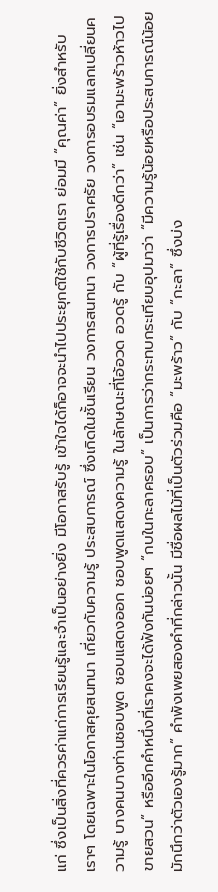แก่ ซึ่งเป็นสิ่งที่ควรค่าแก่การเรียนรู้และจำเป็นอย่างยิ่ง มีโอกาสรับรู้ เข้าใจได้ก็อาจจะนำไปประยุกต์ใช้กับชีวิตเรา ย่อมมี “คุณค่า” ยิ่งสำหรับเราๆ โดยเฉพาะในโอกาสคุยสนทนา เกี่ยวกับความรู้ ประสบการณ์ ซึ่งเกิดในชั้นเรียน วงการสนทนา วงการปราศรัย วงการอบรมแลกเปลี่ยนความรู้ บางคนบางท่านชอบพูด ชอบแสดงออก ชอบพูดแสดงความรู้ ในลักษณะที่โอ้อวด อวดรู้ กับ “ผู้ที่รู้เรื่องดีกว่า” เช่น “เอามะพร้าวห้าวไปขายสวน” หรืออีกคำหนึ่งที่เราคงจะได้ฟังกันบ่อยๆ “กบในกะลาครอบ” เป็นการว่ากระทบกระเทียบอุปมาว่า “มีความรู้น้อยหรือประสบการณ์น้อย มักนึกว่าตัวเองรู้มาก” คำพังเพยสองคำที่กล่าวนั้น มีชื่อผลไม้ที่เป็นตัวร่วมคือ “มะพร้าว” กับ “กะลา” ซึ่งบ่ง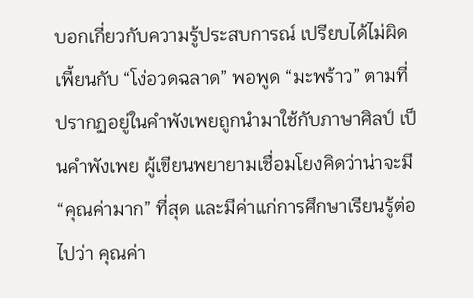บอกเกี่ยวกับความรู้ประสบการณ์ เปรียบได้ไม่ผิดเพี้ยนกับ “โง่อวดฉลาด” พอพูด “มะพร้าว” ตามที่ปรากฏอยู่ในคำพังเพยถูกนำมาใช้กับภาษาศิลป์ เป็นคำพังเพย ผู้เขียนพยายามเชื่อมโยงคิดว่าน่าจะมี “คุณค่ามาก” ที่สุด และมีค่าแก่การศึกษาเรียนรู้ต่อไปว่า คุณค่า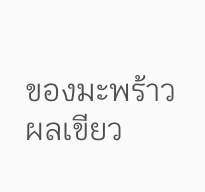ของมะพร้าว ผลเขียว